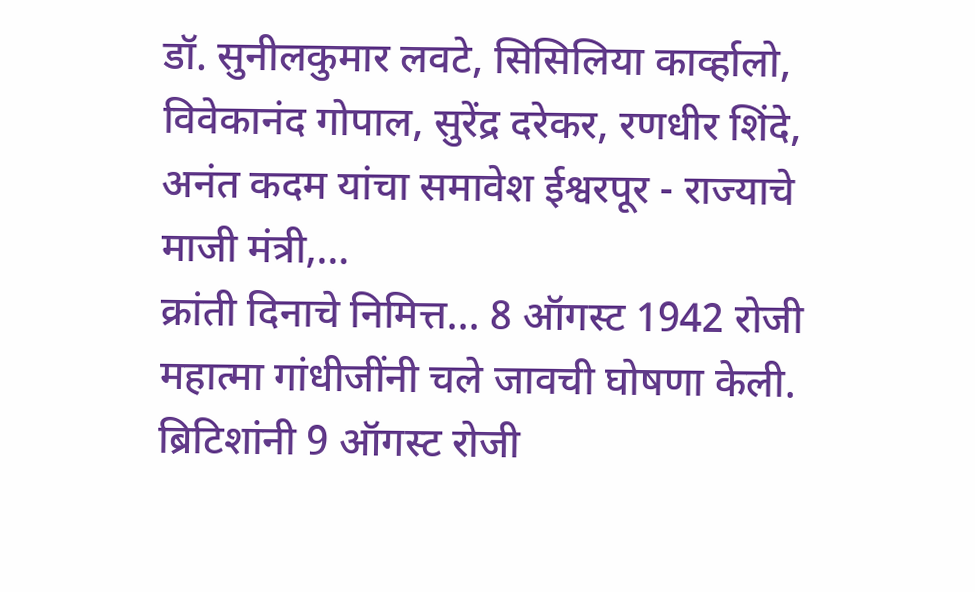डॉ. सुनीलकुमार लवटे, सिसिलिया कार्व्हालो, विवेकानंद गोपाल, सुरेंद्र दरेकर, रणधीर शिंदे, अनंत कदम यांचा समावेश ईश्वरपूर - राज्याचे माजी मंत्री,…
क्रांती दिनाचे निमित्त... 8 ऑगस्ट 1942 रोजी महात्मा गांधीजींनी चले जावची घोषणा केली. ब्रिटिशांनी 9 ऑगस्ट रोजी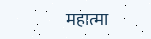महात्मा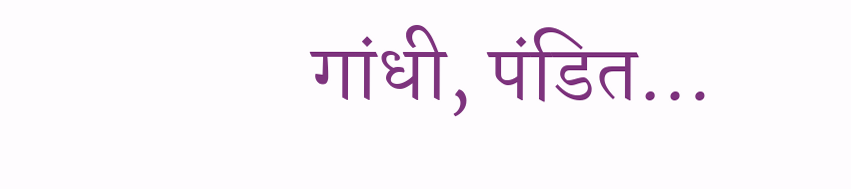गांधी, पंडित…